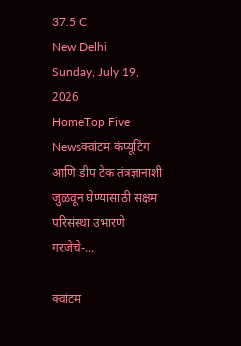37.5 C
New Delhi
Sunday, July 19, 2026
HomeTop Five Newsक्वांटम कंप्यूटिंग आणि डीप टेक तंत्रज्ञानाशी जुळवून घेण्यासाठी सक्षम परिसंस्था उभारणे गरजेचे-...

क्वांटम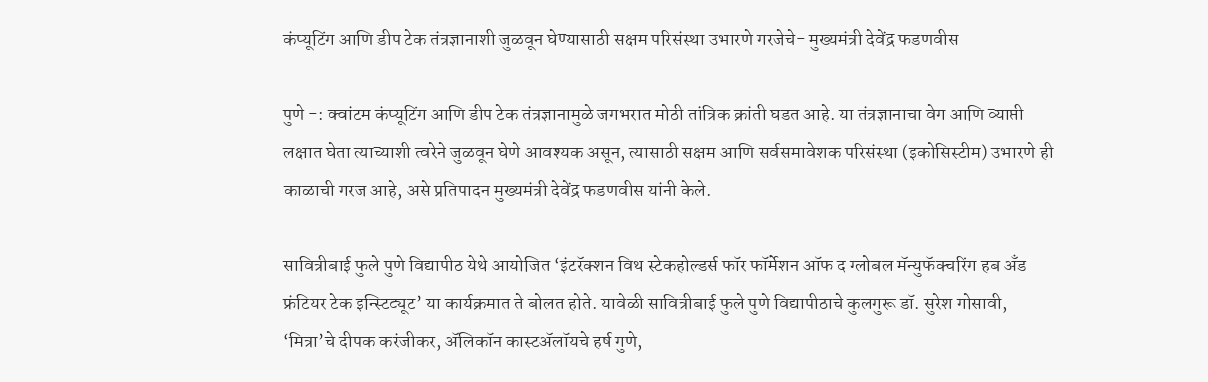कंप्यूटिंग आणि डीप टेक तंत्रज्ञानाशी जुळवून घेण्यासाठी सक्षम परिसंस्था उभारणे गरजेचे- मुख्यमंत्री देवेंद्र फडणवीस

पुणे -: क्वांटम कंप्यूटिंग आणि डीप टेक तंत्रज्ञानामुळे जगभरात मोठी तांत्रिक क्रांती घडत आहे. या तंत्रज्ञानाचा वेग आणि व्याप्ती लक्षात घेता त्याच्याशी त्वरेने जुळवून घेणे आवश्यक असून, त्यासाठी सक्षम आणि सर्वसमावेशक परिसंस्था (इकोसिस्टीम) उभारणे ही काळाची गरज आहे, असे प्रतिपादन मुख्यमंत्री देवेंद्र फडणवीस यांनी केले.

सावित्रीबाई फुले पुणे विद्यापीठ येथे आयोजित ‘इंटरॅक्शन विथ स्टेकहोल्डर्स फॉर फॉर्मेशन ऑफ द ग्लोबल मॅन्युफॅक्चरिंग हब अँड फ्रंटियर टेक इन्स्टिट्यूट’ या कार्यक्रमात ते बोलत होते. यावेळी सावित्रीबाई फुले पुणे विद्यापीठाचे कुलगुरू डॉ. सुरेश गोसावी, ‘मित्रा’चे दीपक करंजीकर, ॲलिकॉन कास्टॲलॉयचे हर्ष गुणे,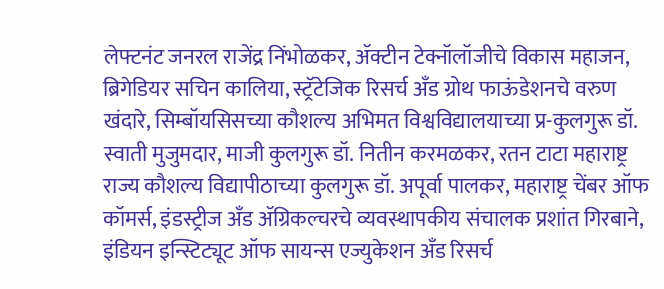लेफ्टनंट जनरल राजेंद्र निंभोळकर, ॲक्टीन टेक्नॉलॉजीचे विकास महाजन, ब्रिगेडियर सचिन कालिया, स्ट्रॅटेजिक रिसर्च अँड ग्रोथ फाऊंडेशनचे वरुण खंदारे, सिम्बॉयसिसच्या कौशल्य अभिमत विश्वविद्यालयाच्या प्र-कुलगुरू डॉ. स्वाती मुजुमदार, माजी कुलगुरू डॉ. नितीन करमळकर, रतन टाटा महाराष्ट्र राज्य कौशल्य विद्यापीठाच्या कुलगुरू डॉ. अपूर्वा पालकर, महाराष्ट्र चेंबर ऑफ कॉमर्स, इंडस्ट्रीज अँड ॲग्रिकल्चरचे व्यवस्थापकीय संचालक प्रशांत गिरबाने, इंडियन इन्स्टिट्यूट ऑफ सायन्स एज्युकेशन अँड रिसर्च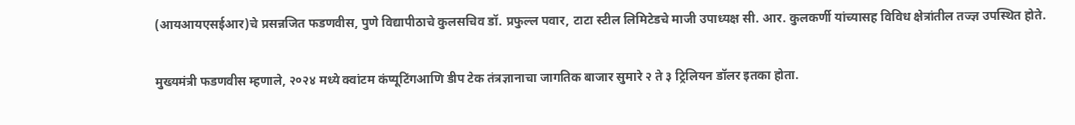(आयआयएसईआर)चे प्रसन्नजित फडणवीस, पुणे विद्यापीठाचे कुलसचिव डॉ. प्रफुल्ल पवार, टाटा स्टील लिमिटेडचे माजी उपाध्यक्ष सी. आर. कुलकर्णी यांच्यासह विविध क्षेत्रांतील तज्ज्ञ उपस्थित होते.

मुख्यमंत्री फडणवीस म्हणाले, २०२४ मध्ये क्वांटम कंप्यूटिंगआणि डीप टेक तंत्रज्ञानाचा जागतिक बाजार सुमारे २ ते ३ ट्रिलियन डॉलर इतका होता.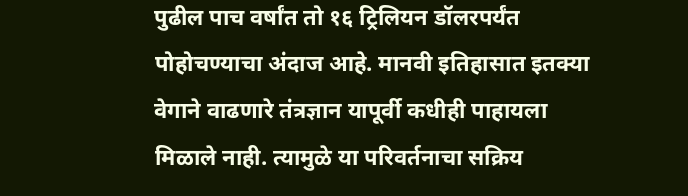पुढील पाच वर्षांत तो १६ ट्रिलियन डॉलरपर्यंत पोहोचण्याचा अंदाज आहे. मानवी इतिहासात इतक्या वेगाने वाढणारे तंत्रज्ञान यापूर्वी कधीही पाहायला मिळाले नाही. त्यामुळे या परिवर्तनाचा सक्रिय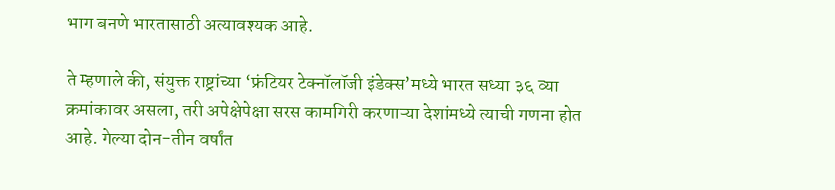भाग बनणे भारतासाठी अत्यावश्यक आहे.

ते म्हणाले की, संयुक्त राष्ट्रांच्या ‘फ्रंटियर टेक्नॉलॉजी इंडेक्स’मध्ये भारत सध्या ३६ व्या क्रमांकावर असला, तरी अपेक्षेपेक्षा सरस कामगिरी करणाऱ्या देशांमध्ये त्याची गणना होत आहे. गेल्या दोन-तीन वर्षांत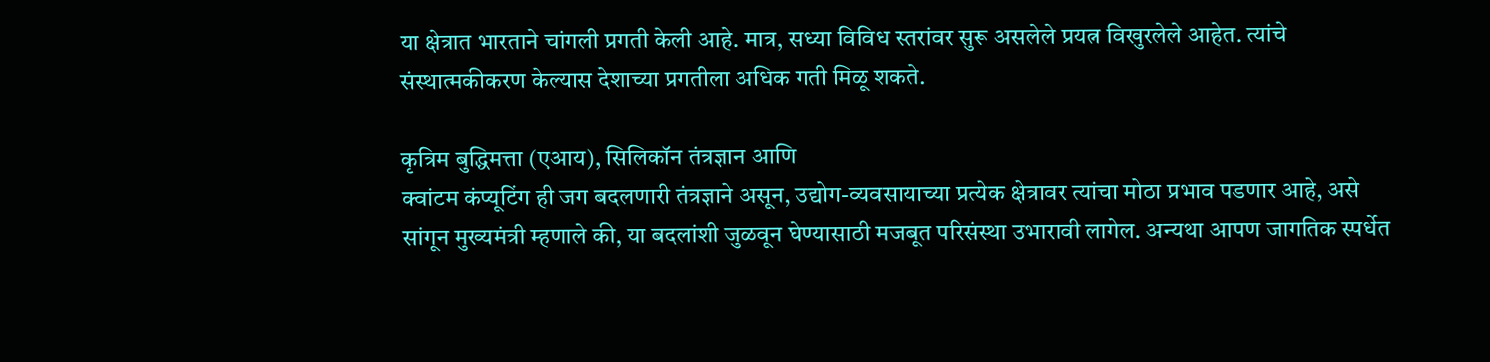या क्षेत्रात भारताने चांगली प्रगती केली आहे. मात्र, सध्या विविध स्तरांवर सुरू असलेले प्रयत्न विखुरलेले आहेत. त्यांचे संस्थात्मकीकरण केल्यास देशाच्या प्रगतीला अधिक गती मिळू शकते.

कृत्रिम बुद्धिमत्ता (एआय), सिलिकॉन तंत्रज्ञान आणि
क्वांटम कंप्यूटिंग ही जग बदलणारी तंत्रज्ञाने असून, उद्योग-व्यवसायाच्या प्रत्येक क्षेत्रावर त्यांचा मोठा प्रभाव पडणार आहे, असे सांगून मुख्यमंत्री म्हणाले की, या बदलांशी जुळवून घेण्यासाठी मजबूत परिसंस्था उभारावी लागेल. अन्यथा आपण जागतिक स्पर्धेत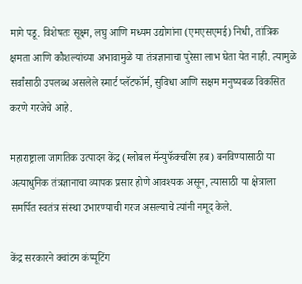मागे पडू. विशेषतः सूक्ष्म, लघु आणि मध्यम उद्योगांना (एमएसएमई) निधी, तांत्रिक क्षमता आणि कौशल्यांच्या अभावामुळे या तंत्रज्ञानाचा पुरेसा लाभ घेता येत नाही. त्यामुळे सर्वांसाठी उपलब्ध असलेले स्मार्ट प्लॅटफॉर्म, सुविधा आणि सक्षम मनुष्यबळ विकसित करणे गरजेचे आहे.

महाराष्ट्राला जागतिक उत्पादन केंद्र (ग्लोबल मॅन्युफॅक्चरिंग हब) बनविण्यासाठी या अत्याधुनिक तंत्रज्ञानाचा व्यापक प्रसार होणे आवश्यक असून, त्यासाठी या क्षेत्राला समर्पित स्वतंत्र संस्था उभारण्याची गरज असल्याचे त्यांनी नमूद केले.

केंद्र सरकारने क्वांटम कंप्यूटिंग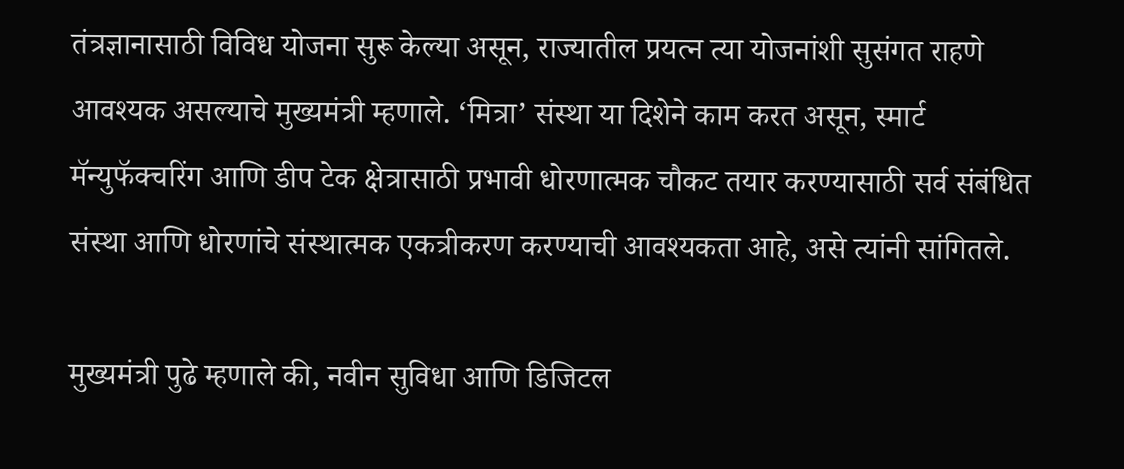तंत्रज्ञानासाठी विविध योजना सुरू केल्या असून, राज्यातील प्रयत्न त्या योजनांशी सुसंगत राहणे आवश्यक असल्याचे मुख्यमंत्री म्हणाले. ‘मित्रा’ संस्था या दिशेने काम करत असून, स्मार्ट मॅन्युफॅक्चरिंग आणि डीप टेक क्षेत्रासाठी प्रभावी धोरणात्मक चौकट तयार करण्यासाठी सर्व संबंधित संस्था आणि धोरणांचे संस्थात्मक एकत्रीकरण करण्याची आवश्यकता आहे, असे त्यांनी सांगितले.

मुख्यमंत्री पुढे म्हणाले की, नवीन सुविधा आणि डिजिटल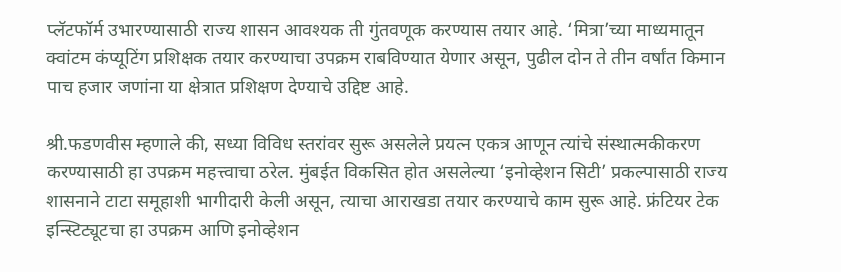प्लॅटफॉर्म उभारण्यासाठी राज्य शासन आवश्यक ती गुंतवणूक करण्यास तयार आहे. ‘मित्रा’च्या माध्यमातून
क्वांटम कंप्यूटिंग प्रशिक्षक तयार करण्याचा उपक्रम राबविण्यात येणार असून, पुढील दोन ते तीन वर्षांत किमान पाच हजार जणांना या क्षेत्रात प्रशिक्षण देण्याचे उद्दिष्ट आहे.

श्री.फडणवीस म्हणाले की, सध्या विविध स्तरांवर सुरू असलेले प्रयत्न एकत्र आणून त्यांचे संस्थात्मकीकरण करण्यासाठी हा उपक्रम महत्त्वाचा ठरेल. मुंबईत विकसित होत असलेल्या ‘इनोव्हेशन सिटी’ प्रकल्पासाठी राज्य शासनाने टाटा समूहाशी भागीदारी केली असून, त्याचा आराखडा तयार करण्याचे काम सुरू आहे. फ्रंटियर टेक इन्स्टिट्यूटचा हा उपक्रम आणि इनोव्हेशन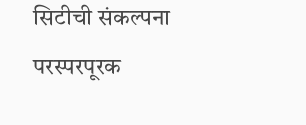सिटीची संकल्पना परस्परपूरक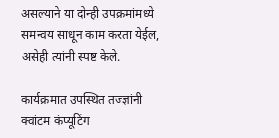असल्याने या दोन्ही उपक्रमांमध्ये समन्वय साधून काम करता येईल, असेही त्यांनी स्पष्ट केले.

कार्यक्रमात उपस्थित तज्ज्ञांनी क्वांटम कंप्यूटिंग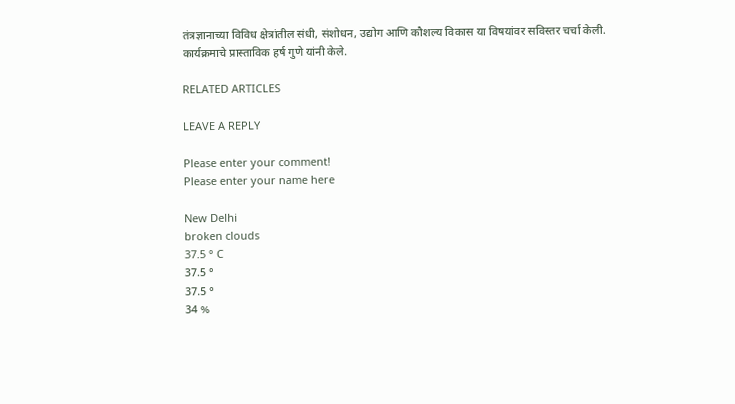तंत्रज्ञानाच्या विविध क्षेत्रांतील संधी, संशोधन, उद्योग आणि कौशल्य विकास या विषयांवर सविस्तर चर्चा केली.
कार्यक्रमाचे प्रास्ताविक हर्ष गुणे यांनी केले.

RELATED ARTICLES

LEAVE A REPLY

Please enter your comment!
Please enter your name here

New Delhi
broken clouds
37.5 ° C
37.5 °
37.5 °
34 %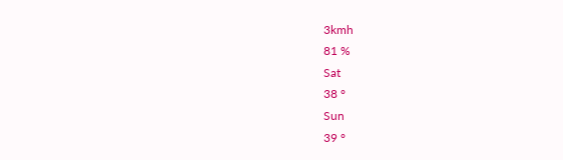3kmh
81 %
Sat
38 °
Sun
39 °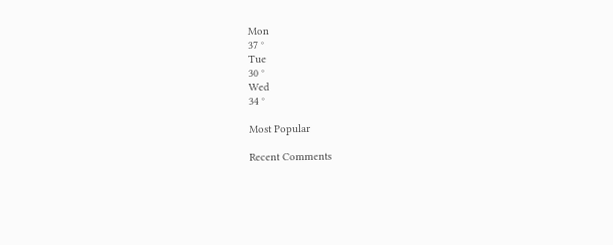Mon
37 °
Tue
30 °
Wed
34 °

Most Popular

Recent Comments